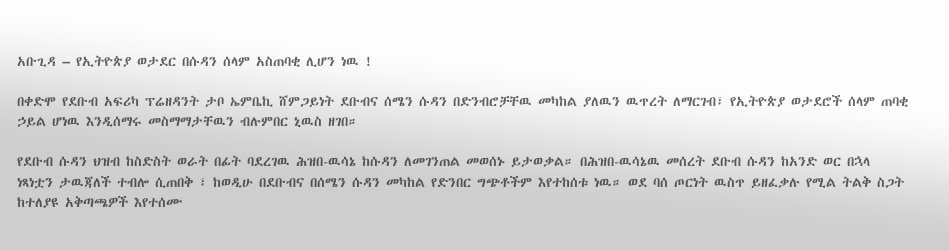አቡጊዳ – የኢትዮጵያ ወታደር በሱዳን ሰላም አስጠባቂ ሊሆን ነዉ !

በቀድሞ የደቡብ አፍሪካ ፕሬዘዳንት ታቦ ኤምቤኪ ሸምጋይነት ደቡብና ሰሜን ሱዳን በድንብሮቻቸዉ መካከል ያለዉን ዉጥረት ለማርገብ፣ የኢትዮጵያ ወታደሮች ሰላም ጠባቂ ኃይል ሆነዉ እንዲሰማሩ መስማማታቸዉን ብሉምበር ኒዉስ ዘገበ።

የደቡብ ሱዳን ህዝብ ከስድስት ወራት በፊት ባደረገዉ ሕዝበ-ዉሳኔ ከሱዳን ለመገንጠል መወሰኑ ይታወቃል። በሕዝበ-ዉሳኔዉ መሰረት ደቡብ ሱዳን ከአንድ ወር በኋላ ነጻነቷን ታዉጃለች ተብሎ ሲጠበቅ ፣ ከወዲሁ በደቡብና በሰሜን ሱዳን መካከል የድንበር ግጭቶችም እየተከሰቱ ነዉ። ወደ ባሰ ጦርነት ዉስጥ ይዘፈቃሉ የሚል ትልቅ ስጋት ከተለያዩ አቅጣጫዎች እየተሰሙ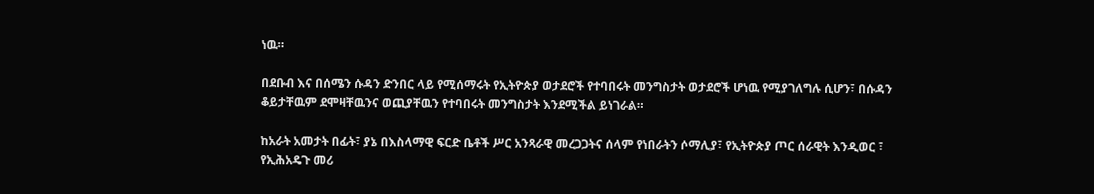ነዉ።

በደቡብ እና በሰሜን ሱዳን ድንበር ላይ የሚሰማሩት የኢትዮጵያ ወታደሮች የተባበሩት መንግስታት ወታደሮች ሆነዉ የሚያገለግሉ ሲሆን፣ በሱዳን ቆይታቸዉም ደሞዛቸዉንና ወጪያቸዉን የተባበሩት መንግስታት እንደሚችል ይነገራል።

ከአራት አመታት በፊት፣ ያኔ በእስላማዊ ፍርድ ቤቶች ሥር አንጻራዊ መረጋጋትና ሰላም የነበራትን ሶማሊያ፣ የኢትዮጵያ ጦር ሰራዊት እንዲወር ፣ የኢሕአዴጉ መሪ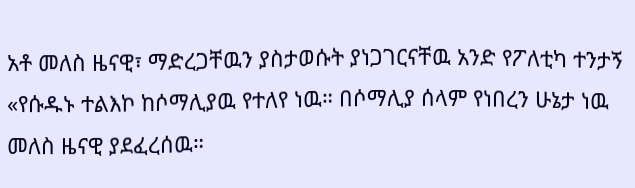አቶ መለስ ዜናዊ፣ ማድረጋቸዉን ያስታወሱት ያነጋገርናቸዉ አንድ የፖለቲካ ተንታኝ «የሱዱኑ ተልእኮ ከሶማሊያዉ የተለየ ነዉ። በሶማሊያ ሰላም የነበረን ሁኔታ ነዉ መለስ ዜናዊ ያደፈረሰዉ።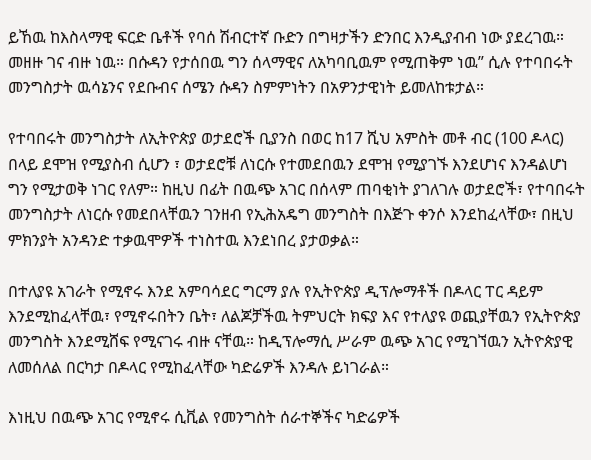ይኸዉ ከእስላማዊ ፍርድ ቤቶች የባሰ ሽብርተኛ ቡድን በግዛታችን ድንበር እንዲያብብ ነው ያደረገዉ። መዘዙ ገና ብዙ ነዉ። በሱዳን የታሰበዉ ግን ሰላማዊና ለአካባቢዉም የሚጠቅም ነዉ” ሲሉ የተባበሩት መንግስታት ዉሳኔንና የደቡብና ሰሜን ሱዳን ስምምነትን በአዎንታዊነት ይመለከቱታል።

የተባበሩት መንግስታት ለኢትዮጵያ ወታደሮች ቢያንስ በወር ከ17 ሺህ አምስት መቶ ብር (100 ዶላር) በላይ ደሞዝ የሚያስብ ሲሆን ፣ ወታደሮቹ ለነርሱ የተመደበዉን ደሞዝ የሚያገኙ እንደሆነና እንዳልሆነ ግን የሚታወቅ ነገር የለም። ከዚህ በፊት በዉጭ አገር በሰላም ጠባቂነት ያገለገሉ ወታደሮች፣ የተባበሩት መንግስታት ለነርሱ የመደበላቸዉን ገንዘብ የኢሕአዴግ መንግስት በእጅጉ ቀንሶ እንደከፈላቸው፣ በዚህ ምክንያት አንዳንድ ተቃዉሞዎች ተነስተዉ እንደነበረ ያታወቃል።

በተለያዩ አገራት የሚኖሩ እንደ አምባሳደር ግርማ ያሉ የኢትዮጵያ ዲፕሎማቶች በዶላር ፐር ዳይም እንደሚከፈላቸዉ፣ የሚኖሩበትን ቤት፣ ለልጆቻችዉ ትምህርት ክፍያ እና የተለያዩ ወጪያቸዉን የኢትዮጵያ መንግስት እንደሚሸፍ የሚናገሩ ብዙ ናቸዉ። ከዲፕሎማሲ ሥራም ዉጭ አገር የሚገኘዉን ኢትዮጵያዊ ለመሰለል በርካታ በዶላር የሚከፈላቸው ካድሬዎች እንዳሉ ይነገራል።

እነዚህ በዉጭ አገር የሚኖሩ ሲቪል የመንግስት ሰራተኞችና ካድሬዎች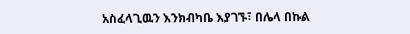አስፈላጊዉን እንክብካቤ እያገኙ፣ በሌላ በኩል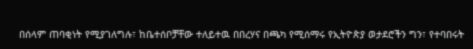በሰላም ጠባቂነት የሚያገለግሉ፣ ከቤተሰቦቻቸው ተለይተዉ በበረሃና በጫካ የሚሰማሩ የኢትዮጵያ ወታደሮችን ግን፣ የተባበሩት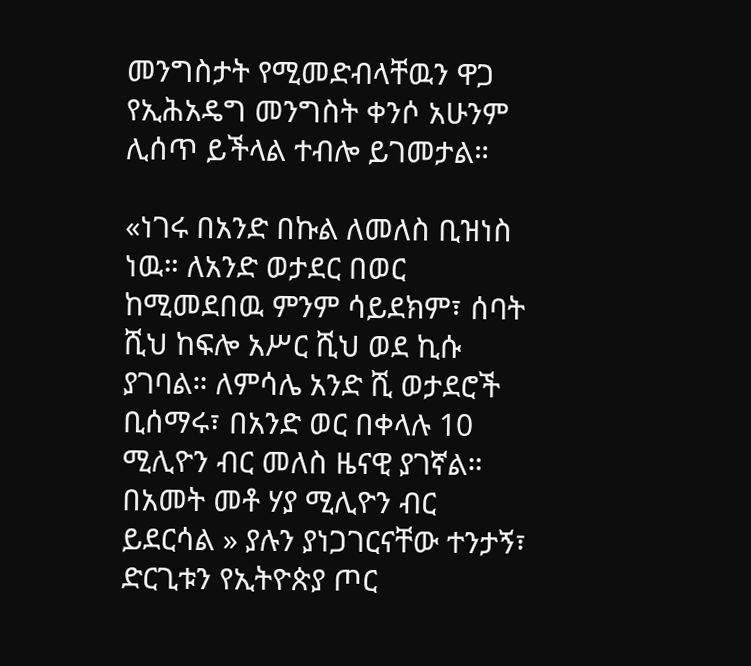መንግስታት የሚመድብላቸዉን ዋጋ የኢሕአዴግ መንግስት ቀንሶ አሁንም ሊሰጥ ይችላል ተብሎ ይገመታል።

«ነገሩ በአንድ በኩል ለመለስ ቢዝነስ ነዉ። ለአንድ ወታደር በወር ከሚመደበዉ ምንም ሳይደክም፣ ሰባት ሺህ ከፍሎ አሥር ሺህ ወደ ኪሱ ያገባል። ለምሳሌ አንድ ሺ ወታደሮች ቢሰማሩ፣ በአንድ ወር በቀላሉ 10 ሚሊዮን ብር መለስ ዜናዊ ያገኛል። በአመት መቶ ሃያ ሚሊዮን ብር ይደርሳል » ያሉን ያነጋገርናቸው ተንታኝ፣ ድርጊቱን የኢትዮጵያ ጦር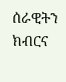ሰራዊትን ክብርና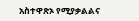አስተዋጽኦ የሚያቃልልና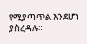የሚያጣጥል እንደሆነ ያስረዳሉ።